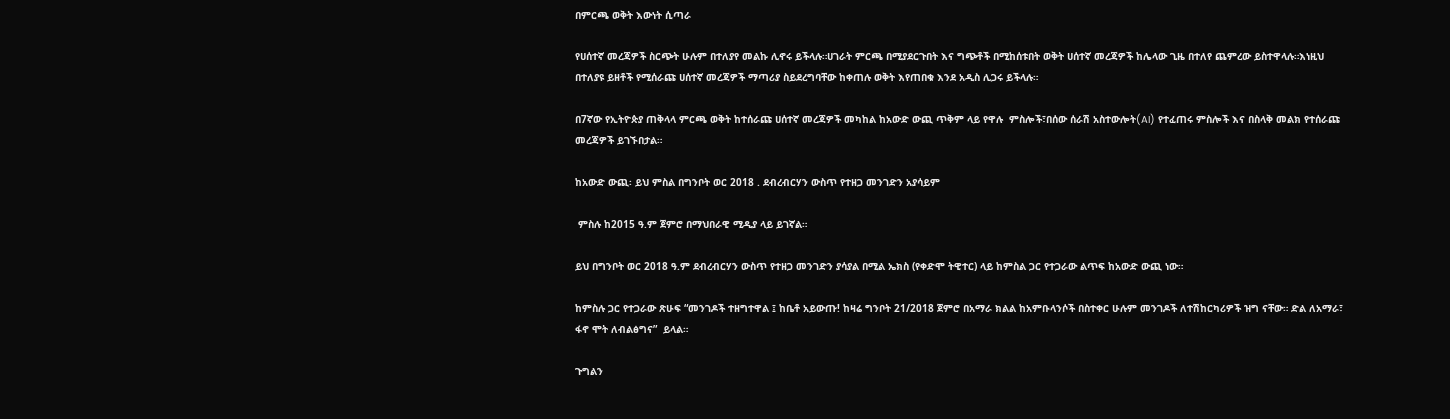በምርጫ ወቅት እውነት ሲጣራ

የሀሰተኛ መረጃዎች ስርጭት ሁሉም በተለያየ መልኩ ሊኖሩ ይችላሉ።ሀገራት ምርጫ በሚያደርጉበት እና ግጭቶች በሚከሰቱበት ወቅት ሀሰተኛ መረጃዎች ከሌላው ጊዜ በተለየ ጨምረው ይስተዋላሉ።እነዚህ በተለያዩ ይዘቶች የሚሰራጩ ሀሰተኛ መረጃዎች ማጣሪያ ስይደረግባቸው ከቀጠሉ ወቅት እየጠበቁ እንደ አዲስ ሊጋሩ ይችላሉ።

በ7ኛው የኢትዮጵያ ጠቅላላ ምርጫ ወቅት ከተሰራጩ ሀሰተኛ መረጃዎች መካከል ከአውድ ውጪ ጥቅም ላይ የዋሉ  ምስሎች፣በሰው ሰራሽ አስተውሎት(AI) የተፈጠሩ ምስሎች እና በስላቅ መልክ የተሰራጩ መረጃዎች ይገኙበታል።

ከአውድ ውጪ፡ ይህ ምስል በግንቦት ወር 2018 . ደብረብርሃን ውስጥ የተዘጋ መንገድን አያሳይም

 ምስሉ ከ2015 ዓ.ም ጀምሮ በማህበራዊ ሚዲያ ላይ ይገኛል።

ይህ በግንቦት ወር 2018 ዓ.ም ደብረብርሃን ውስጥ የተዘጋ መንገድን ያሳያል በሚል ኤክስ (የቀድሞ ትዊተር) ላይ ከምስል ጋር የተጋራው ልጥፍ ከአውድ ውጪ ነው።

ከምስሉ ጋር የተጋራው ጽሁፍ “መንገዶች ተዘግተዋል ፤ ከቤቶ አይውጡ! ከዛሬ ግንቦት 21/2018 ጀምሮ በአማራ ክልል ከአምቡላንሶች በስተቀር ሁሉም መንገዶች ለተሽከርካሪዎች ዝግ ናቸው። ድል ለአማራ፣ ፋኖ ሞት ለብልፅግና”  ይላል።

ጉግልን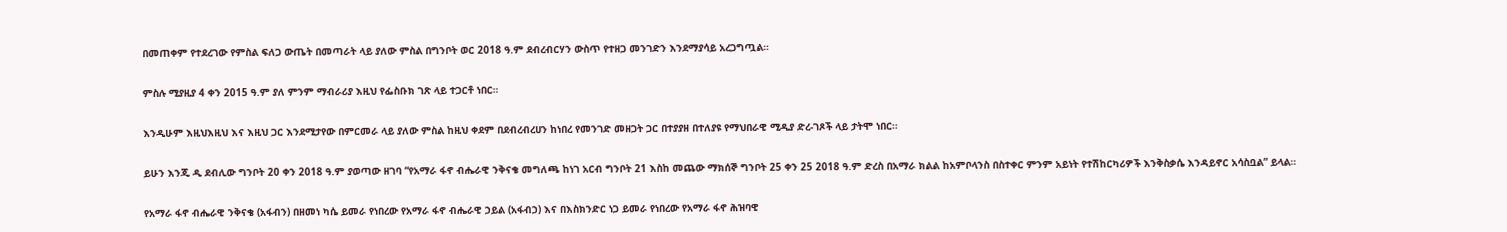በመጠቀም የተደረገው የምስል ፍለጋ ውጤት በመጣራት ላይ ያለው ምስል በግንቦት ወር 2018 ዓ.ም ደብረብርሃን ውስጥ የተዘጋ መንገድን እንደማያሳይ አረጋግጧል።

ምስሉ ሚያዚያ 4 ቀን 2015 ዓ.ም ያለ ምንም ማብራሪያ እዚህ የፌስቡክ ገጽ ላይ ተጋርቶ ነበር።

እንዲሁም እዚህእዚህ እና እዚህ ጋር እንደሚታየው በምርመራ ላይ ያለው ምስል ከዚህ ቀደም በደብረብረሀን ከነበረ የመንገድ መዘጋት ጋር በተያያዘ በተለያዩ የማህበራዊ ሚዲያ ድረ-ገጾች ላይ ታትሞ ነበር።

ይሁን እንጂ ዲ ደብሊው ግንቦት 20 ቀን 2018 ዓ.ም ያወጣው ዘገባ “የአማራ ፋኖ ብሔራዊ ንቅናቄ መግለጫ ከነገ አርብ ግንቦት 21 እስከ መጨው ማክሰኞ ግንቦት 25 ቀን 25 2018 ዓ.ም ድረስ በአማራ ክልል ከአምቦላንስ በስተቀር ምንም አይነት የተሽከርካሪዎች እንቅስቃሴ እንዳይኖር አሳስቧል” ይላል።

የአማራ ፋኖ ብሔራዊ ንቅናቄ (አፋብን) በዘመነ ካሴ ይመራ የነበረው የአማራ ፋኖ ብሔራዊ ኃይል (አፋብኃ) እና በእስክንድር ነጋ ይመራ የነበረው የአማራ ፋኖ ሕዝባዊ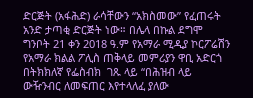ድርጅት (አፋሕድ) ራሳቸውን “አክስመው” የፈጠሩት አንድ ታጣቂ ድርጅት ነው። በሌላ በኩል ደግሞ ግንቦት 21 ቀን 2018 ዓ.ም የአማራ ሚዲያ ኮርፖሬሽን የአማራ ክልል ፖሊስ ጠቅላይ መምሪያን ዋቢ አድርጎ በትክክለኛ የፌስብክ  ገጹ ላይ “በሕዝብ ላይ ውዥንብር ለመፍጠር እየተላለፈ ያለው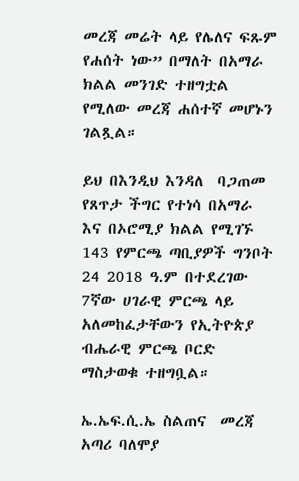መረጃ መሬት ላይ የሌለና ፍጹም የሐሰት ነው” በማለት በአማራ ክልል መንገድ ተዘግቷል የሚለው መረጃ ሐሰተኛ መሆኑን ገልጿል።

ይህ በእንዲህ እንዳለ  ባጋጠመ የጸጥታ ችግር የተነሳ በአማራ እና በኦሮሚያ ክልል የሚገኙ 143 የምርጫ ጣቢያዎች ግንቦት 24 2018 ዓ.ም በተደረገው 7ኛው ሀገራዊ ምርጫ ላይ አለመከፈታቸውን የኢትዮጵያ ብሔራዊ ምርጫ ቦርድ ማስታወቁ ተዘግቧል።

ኤ.ኤፍ.ሲ.ኤ ስልጠና  መረጃ አጣሪ ባለሞያ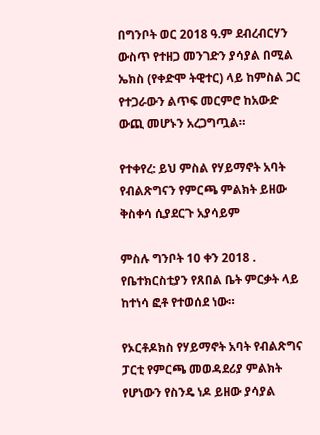በግንቦት ወር 2018 ዓ.ም ደብረብርሃን ውስጥ የተዘጋ መንገድን ያሳያል በሚል ኤክስ (የቀድሞ ትዊተር) ላይ ከምስል ጋር የተጋራውን ልጥፍ መርምሮ ከአውድ ውጪ መሆኑን አረጋግጧል።

የተቀየረ: ይህ ምስል የሃይማኖት አባት የብልጽግናን የምርጫ ምልክት ይዘው ቅስቀሳ ሲያደርጉ አያሳይም

ምስሉ ግንቦት 10 ቀን 2018 . የቤተክርስቲያን የጸበል ቤት ምርቃት ላይ ከተነሳ ፎቶ የተወሰደ ነው።

የኦርቶዶክስ የሃይማኖት አባት የብልጽግና ፓርቲ የምርጫ መወዳደሪያ ምልክት የሆነውን የስንዴ ነዶ ይዘው ያሳያል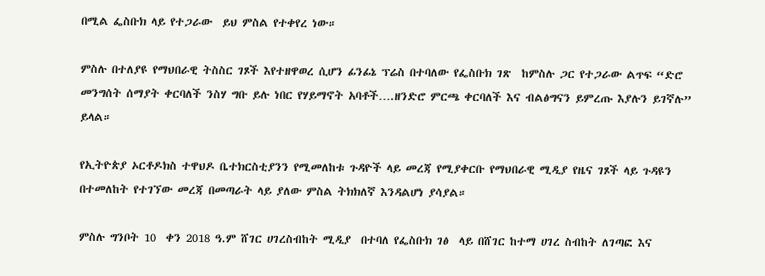በሚል ፌስቡክ ላይ የተጋራው  ይህ ምስል የተቀየረ ነው።

ምስሉ በተለያዩ የማህበራዊ ትስስር ገጾች እየተዘዋወረ ሲሆን ፊንፊኔ ፕሬስ በተባለው የፌስቡክ ገጽ  ከምስሉ ጋር የተጋራው ልጥፍ “ድሮ መንግሰት ሰማያት ቀርባለች ንስሃ ግቡ ይሉ ነበር የሃይማኖት አባቶች….ዘንድሮ ምርጫ ቀርባለች እና ብልፅግናን ይምረጡ እያሉን ይገኛሉ” ይላል።

የኢትዮጵያ ኦርቶዶክስ ተዋህዶ ቤተክርስቲያንን የሚመለከቱ ጉዳዮች ላይ መረጃ የሚያቀርቡ የማህበራዊ ሚዲያ የዜና ገጾች ላይ ጉዳዩን በተመለከት የተገኘው መረጃ በመጣራት ላይ ያለው ምስል ትክክለኛ እንዳልሆነ ያሳያል።

ምስሉ ግንቦት 10  ቀን 2018 ዓ.ም ሸገር ሀገረስብከት ሚዲያ  በተባለ የፌስቡክ ገፅ  ላይ በሸገር ከተማ ሀገረ ስብከት ለገጣፎ እና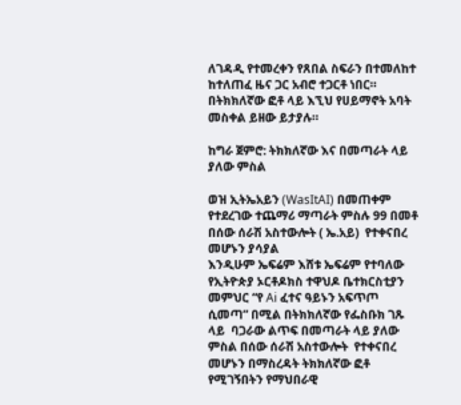ለገዳዲ የተመረቀን የጸበል ስፍራን በተመለከተ ከተለጠፈ ዜና ጋር አብሮ ተጋርቶ ነበር። በትክክለኛው ፎቶ ላይ እኚህ የሀይማኖት አባት መስቀል ይዘው ይታያሉ።

ከግራ ጀምሮ: ትክክለኛው እና በመጣራት ላይ ያለው ምስል

ወዝ ኢትኤአይን (WasItAI) በመጠቀም የተደረገው ተጨማሪ ማጣራት ምስሉ 99 በመቶ በሰው ሰራሽ አስተውሎት ( ኤ.አይ)  የተቀናበረ መሆኑን ያሳያል
እንዲሁም ኤፍሬም እሸቱ ኤፍሬም የተባለው የኢትዮጵያ ኦርቶዶክስ ተዋህዶ ቤተክርስቲያን  መምህር “የ Ai ፈተና ዓይኑን አፍጥጦ ሲመጣ” በሚል በትክክለኛው የፌስቡክ ገጹ ላይ  ባጋራው ልጥፍ በመጣራት ላይ ያለው ምስል በሰው ሰራሽ አስተውሎት  የተቀናበረ መሆኑን በማስረዳት ትክክለኛው ፎቶ የሚገኝበትን የማህበራዊ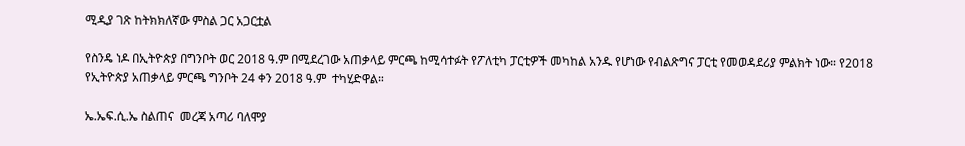ሚዲያ ገጽ ከትክክለኛው ምስል ጋር አጋርቷል

የስንዴ ነዶ በኢትዮጵያ በግንቦት ወር 2018 ዓ.ም በሚደረገው አጠቃላይ ምርጫ ከሚሳተፉት የፖለቲካ ፓርቲዎች መካከል አንዱ የሆነው የብልጽግና ፓርቲ የመወዳደሪያ ምልክት ነው። የ2018 የኢትዮጵያ አጠቃላይ ምርጫ ግንቦት 24 ቀን 2018 ዓ.ም  ተካሂድዋል።

ኤ.ኤፍ.ሲ.ኤ ስልጠና  መረጃ አጣሪ ባለሞያ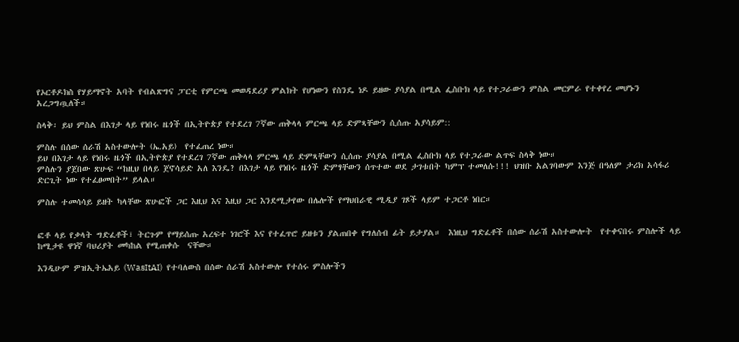የኦርቶዶክስ የሃይማኖት አባት የብልጽግና ፓርቲ የምርጫ መወዳደሪያ ምልክት የሆነውን የስንዴ ነዶ ይዘው ያሳያል በሚል ፌስቡክ ላይ የተጋራውን ምስል መርምራ የተቀየረ መሆኑን አረጋግጧለች።

ስላቅ፡ ይህ ምስል በእገታ ላይ የነበሩ ዜጎች በኢትዮጵያ የተደረገ 7ኛው ጠቅላላ ምርጫ ላይ ድምጻቸውን ሲሰጡ አያሳይም::

ምስሉ በሰው ሰራሽ አስተውሎት (ኤ.አይ)  የተፈጠረ ነው።
ይህ በእገታ ላይ የነበሩ ዜጎች በኢትዮጵያ የተደረገ 7ኛው ጠቅላላ ምርጫ ላይ ድምጻቸውን ሲሰጡ ያሳያል በሚል ፌስቡክ ላይ የተጋራው ልጥፍ ስላቅ ነው።
ምስሉን ያጀበው ጽሁፍ “ከዚህ በላይ ጀኖሳይድ አለ እንዴ? በእገታ ላይ የነበሩ ዜጎች ድምፃቸውን ሰጥተው ወደ ታገቱበት ካምፕ ተመለሱ!!! ህዝቡ አልገባውም እንጅ በዓለም ታሪክ አሳፋሪ ድርጊት ነው የተፈፀመበት” ይላል።

ምስሉ ተመሳሳይ ይዘት ካላቸው ጽሁፎች ጋር እዚህ እና እዚህ ጋር እንደሚታየው በሌሎች የማህበራዊ ሚዲያ ገጾች ላይም ተጋርቶ ነበር።


ፎቶ ላይ የቃላት ግድፈቶች፣ ትርጉም የማይሰጡ አረፍተ ነገሮች እና የተፈጥሮ ይዘቱን ያልጠበቀ የግለሰብ ፊት ይታያል።  እነዚህ ግድፈቶች በሰው ሰራሽ አስተውሎት  የተቀናበሩ ምስሎች ላይ ከሚታዩ ዋነኛ ባህሪያት መካከል የሚጠቀሱ  ናቸው።

እንዲሁም ዎዝኢትኤአይ (WasItAI)  የተባለውስ በሰው ሰራሽ አስተውሎ የተሰሩ ምስሎችን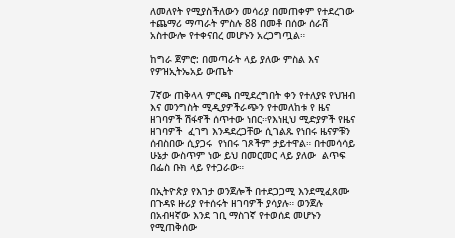ለመለየት የሚያስችለውን መሳሪያ በመጠቀም የተደረገው ተጨማሪ ማጣራት ምስሉ 88 በመቶ በሰው ሰራሽ አስተውሎ የተቀናበረ መሆኑን አረጋግጧል።

ከግራ ጀምሮ: በመጣራት ላይ ያለው ምስል እና የዎዝኢትኤአይ ውጤት

7ኛው ጠቅላላ ምርጫ በሚደረግበት ቀን የተለያዩ የህዝብ እና መንግስት ሚዲያዎችራጭን የተመለከቱ የ ዜና ዘገባዎች ሽፋኖች ሰጥተው ነበር።የእነዚህ ሚድያዎች የዜና ዘገባዎች  ፈገግ እንዳደረጋቸው ሲገልጹ የነበሩ ዜናዎቹን ሰብስበው ሲያጋሩ  የነበሩ ገጾችም ታይተዋል። በተመሳሳይ  ሁኔታ ውስጥም ነው ይህ በመርመር ላይ ያለው  ልጥፍ  በፌስ ቡክ ላይ የተጋራው።

በኢትዮጵያ የእገታ ወንጀሎች በተደጋጋሚ እንደሚፈጸሙ በጉዳዩ ዙሪያ የተሰሩት ዘገባዎች ያሳያሉ። ወንጀሉ በአብዛኛው እንደ ገቢ ማስገኛ የተወሰደ መሆኑን የሚጠቅሰው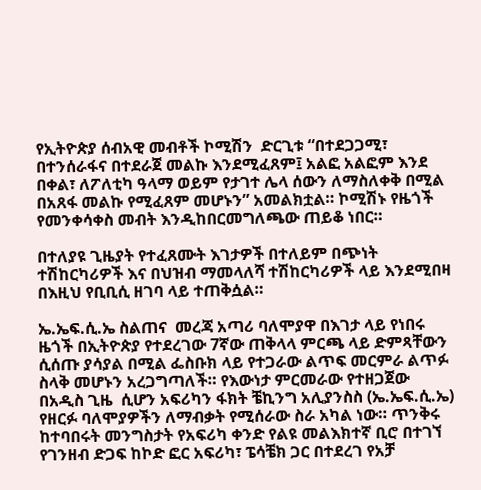የኢትዮጵያ ሰብአዊ መብቶች ኮሚሽን  ድርጊቱ “በተደጋጋሚ፣ በተንሰራፋና በተደራጀ መልኩ እንደሚፈጸም፤ አልፎ አልፎም እንደ በቀል፣ ለፖለቲካ ዓላማ ወይም የታገተ ሌላ ሰውን ለማስለቀቅ በሚል በአጸፋ መልኩ የሚፈጸም መሆኑን” አመልክቷል። ኮሚሽኑ የዜጎች የመንቀሳቀስ መብት እንዲከበርመግለጫው ጠይቆ ነበር።

በተለያዩ ጊዜያት የተፈጸሙት እገታዎች በተለይም በጭነት ተሽከርካሪዎች እና በህዝብ ማመላለሻ ተሽከርካሪዎች ላይ እንደሚበዛ በእዚህ የቢቢሲ ዘገባ ላይ ተጠቅሷል።

ኤ.ኤፍ.ሲ.ኤ ስልጠና  መረጃ አጣሪ ባለሞያዋ በእገታ ላይ የነበሩ ዜጎች በኢትዮጵያ የተደረገው 7ኛው ጠቅላላ ምርጫ ላይ ድምጻቸውን ሲሰጡ ያሳያል በሚል ፌስቡክ ላይ የተጋራው ልጥፍ መርምራ ልጥፉ ስላቅ መሆኑን አረጋግጣለች። የእውነታ ምርመራው የተዘጋጀው በአዲስ ጊዜ  ሲሆን አፍሪካን ፋክት ቼኪንግ አሊያንስስ (ኤ.ኤፍ.ሲ.ኤ) የዘርፉ ባለሞያዎችን ለማብቃት የሚሰራው ስራ አካል ነው። ጥንቅሩ ከተባበሩት መንግስታት የአፍሪካ ቀንድ የልዩ መልእክተኛ ቢሮ በተገኘ የገንዘብ ድጋፍ ከኮድ ፎር አፍሪካ፣ ፔሳቼክ ጋር በተደረገ የአቻ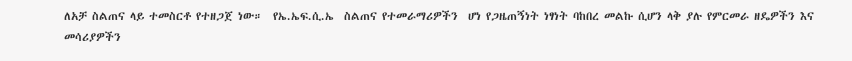ለአቻ ስልጠና ላይ ተመስርቶ የተዘጋጀ ነው።  የኤ.ኤፍ.ሲ.ኤ  ስልጠና የተመራማሪዎችን  ሆነ የጋዜጠኝነት ነፃነት ባከበረ መልኩ ሲሆን ላቅ ያሉ የምርመራ ዘዴዎችን እና መሳሪያዎችን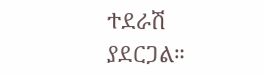ተደራሽ ያደርጋል።